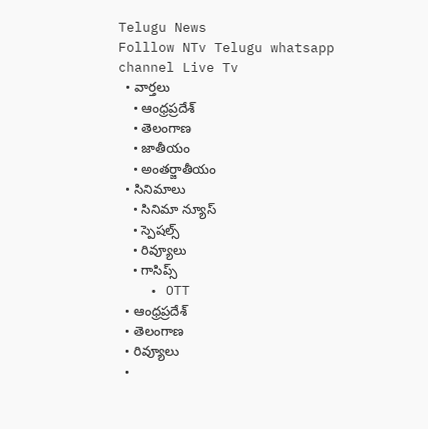Telugu News
Folllow NTv Telugu whatsapp channel Live Tv
  • వార్తలు
    • ఆంధ్రప్రదేశ్
    • తెలంగాణ
    • జాతీయం
    • అంతర్జాతీయం
  • సినిమాలు
    • సినిమా న్యూస్
    • స్పెషల్స్
    • రివ్యూలు
    • గాసిప్స్
    • OTT
  • ఆంధ్రప్రదేశ్
  • తెలంగాణ
  • రివ్యూలు
  •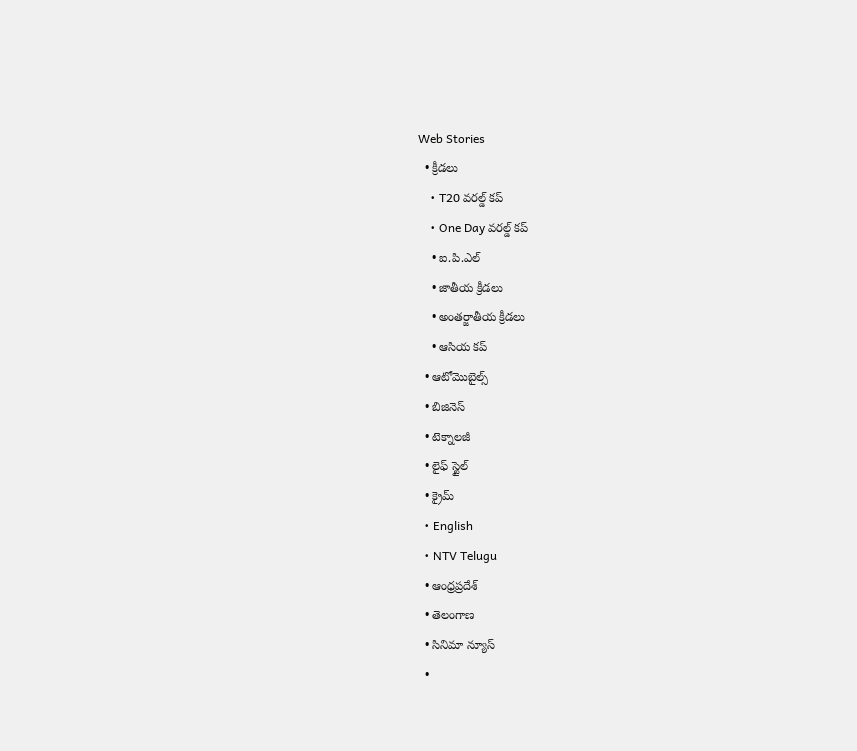Web Stories
  • క్రీడలు
    • T20 వరల్డ్ కప్
    • One Day వరల్డ్ కప్
    • ఐ.పి.ఎల్
    • జాతీయ క్రీడలు
    • అంతర్జాతీయ క్రీడలు
    • ఆసియ కప్
  • ఆటోమొబైల్స్
  • బిజినెస్‌
  • టెక్నాలజీ
  • లైఫ్ స్టైల్
  • క్రైమ్
  • English
  • NTV Telugu
  • ఆంధ్రప్రదేశ్
  • తెలంగాణ
  • సినిమా న్యూస్
  •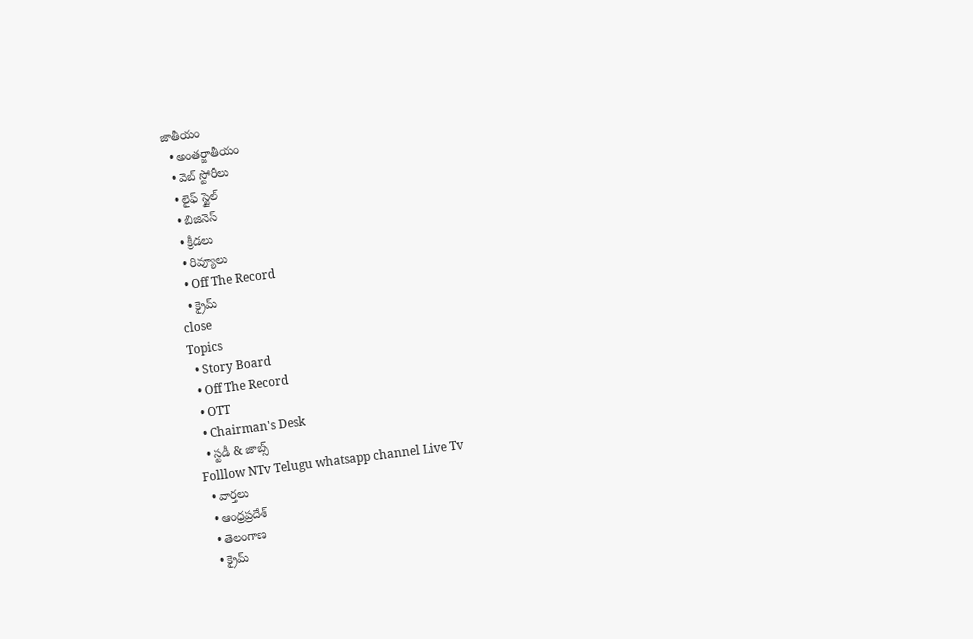జాతీయం
  • అంతర్జాతీయం
  • వెబ్ స్టోరీలు
  • లైఫ్ స్టైల్
  • బిజినెస్‌
  • క్రీడలు
  • రివ్యూలు
  • Off The Record
  • క్రైమ్
close
Topics
  • Story Board
  • Off The Record
  • OTT
  • Chairman's Desk
  • స్టడీ & జాబ్స్
Folllow NTv Telugu whatsapp channel Live Tv
  • వార్తలు
  • ఆంధ్రప్రదేశ్
  • తెలంగాణ
  • క్రైమ్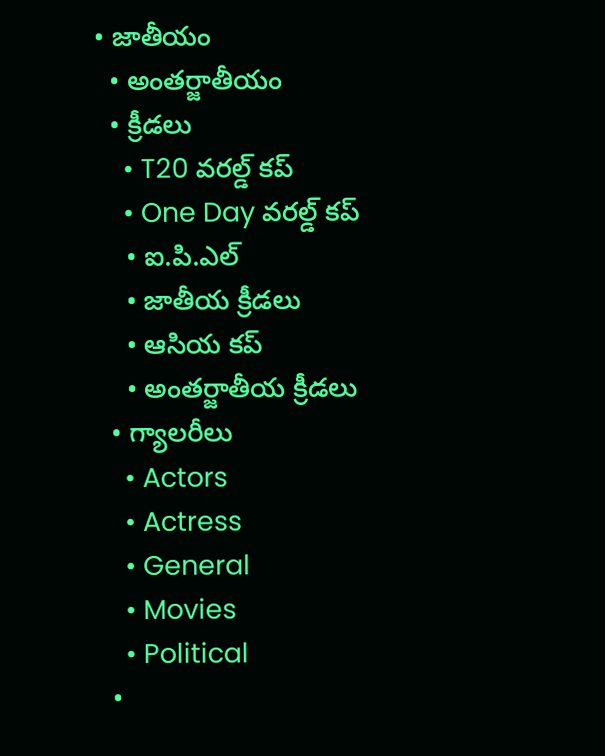• జాతీయం
  • అంతర్జాతీయం
  • క్రీడలు
    • T20 వరల్డ్ కప్
    • One Day వరల్డ్ కప్
    • ఐ.పి.ఎల్
    • జాతీయ క్రీడలు
    • ఆసియ కప్
    • అంతర్జాతీయ క్రీడలు
  • గ్యాలరీలు
    • Actors
    • Actress
    • General
    • Movies
    • Political
  •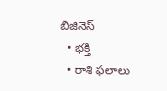బిజినెస్‌
  • భక్తి
  • రాశి ఫలాలు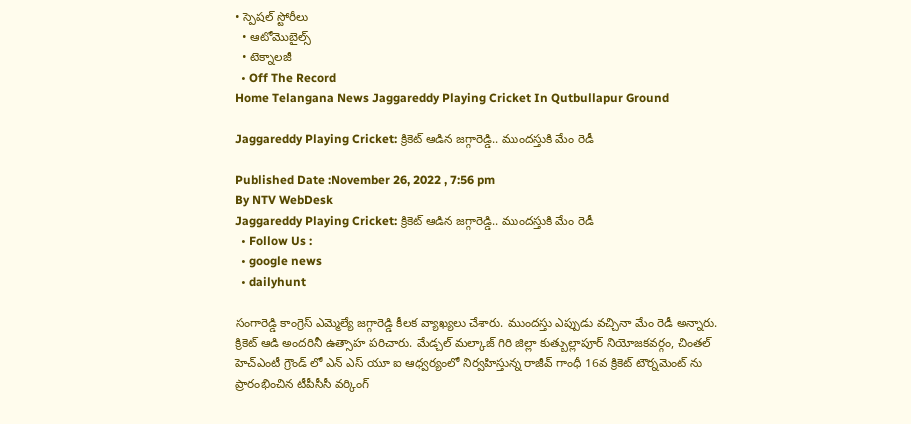• స్పెషల్‌ స్టోరీలు
  • ఆటోమొబైల్స్
  • టెక్నాలజీ
  • Off The Record
Home Telangana News Jaggareddy Playing Cricket In Qutbullapur Ground

Jaggareddy Playing Cricket: క్రికెట్ ఆడిన జగ్గారెడ్డి.. ముందస్తుకి మేం రెడీ

Published Date :November 26, 2022 , 7:56 pm
By NTV WebDesk
Jaggareddy Playing Cricket: క్రికెట్ ఆడిన జగ్గారెడ్డి.. ముందస్తుకి మేం రెడీ
  • Follow Us :
  • google news
  • dailyhunt

సంగారెడ్డి కాంగ్రెస్ ఎమ్మెల్యే జగ్గారెడ్డి కీలక వ్యాఖ్యలు చేశారు. ముందస్తు ఎప్పుడు వచ్చినా మేం రెడీ అన్నారు. క్రికెట్ ఆడి అందరినీ ఉత్సాహ పరిచారు. మేడ్చల్ మల్కాజ్ గిరి జిల్లా కుత్బుల్లాపూర్ నియోజకవర్గం, చింతల్ హెచ్ఎంటీ గ్రౌండ్ లో ఎన్ ఎస్ యూ ఐ ఆధ్వర్యంలో నిర్వహిస్తున్న రాజీవ్ గాంధీ 16వ క్రికెట్ టౌర్నమెంట్ ను ప్రారంభించిన టీపీసీసీ వర్కింగ్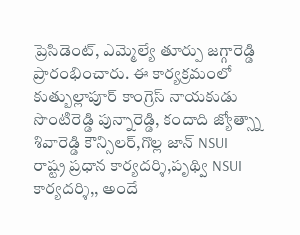ప్రెసిడెంట్, ఎమ్మెల్యే తూర్పు జగ్గారెడ్డి ప్రారంభించారు. ఈ కార్యక్రమంలో కుత్బుల్లాపూర్ కాంగ్రెస్ నాయకుడు సొంటిరెడ్డి పున్నారెడ్డి, కందాది జ్యోత్స్నా శివారెడ్డి కౌన్సిలర్,గొల్ల జాన్ NSUI రాష్ట్ర ప్రధాన కార్యదర్శి,పృథ్వి NSUI కార్యదర్శి,, అందే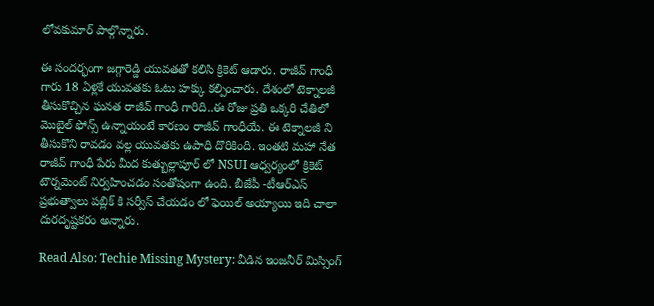లోవకుమార్ పాల్గొన్నారు.

ఈ సందర్భంగా జగ్గారెడ్డి యువతతో కలిసి క్రికెట్ ఆడారు. రాజీవ్ గాంధీ గారు 18 ఏళ్లకే యువతకు ఓటు హక్కు కల్పించారు. దేశంలో టెక్నాలజీ తీసుకొచ్చిన ఘనత రాజీవ్ గాంధీ గారిది..ఈ రోజు ప్రతి ఒక్కరి చేతిలో మొబైల్ ఫోన్స్ ఉన్నాయంటే కారణం రాజీవ్ గాంధీయే. ఈ టెక్నాలజీ ని తీసుకొని రావడం వల్ల యువతకు ఉపాధి దొరికింది. ఇంతటి మహా నేత రాజీవ్ గాంధీ పేరు మీద కుత్బుల్లాపూర్ లో NSUI ఆధ్వర్యంలో క్రికెట్ టౌర్నమెంట్ నిర్వహించడం సంతోషంగా ఉంది. బీజేపీ -టీఆర్ఎస్ ప్రభుత్వాలు పబ్లిక్ కి సర్వీస్ చేయడం లో ఫెయిల్ అయ్యాయి ఇది చాలా దురదృష్టకరం అన్నారు.

Read Also: Techie Missing Mystery: వీడిన ఇంజనీర్ మిస్సింగ్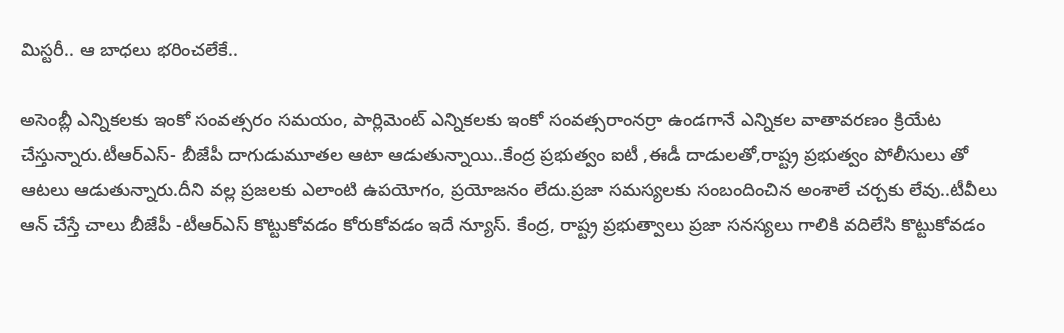మిస్టరీ.. ఆ బాధలు భరించలేకే..

అసెంబ్లీ ఎన్నికలకు ఇంకో సంవత్సరం సమయం, పార్లిమెంట్ ఎన్నికలకు ఇంకో సంవత్సరాంనర్రా ఉండగానే ఎన్నికల వాతావరణం క్రియేట చేస్తున్నారు.టీఆర్ఎస్- బీజేపీ దాగుడుమూతల ఆటా ఆడుతున్నాయి..కేంద్ర ప్రభుత్వం ఐటీ ,ఈడీ దాడులతో,రాష్ట్ర ప్రభుత్వం పోలీసులు తో ఆటలు ఆడుతున్నారు.దీని వల్ల ప్రజలకు ఎలాంటి ఉపయోగం, ప్రయోజనం లేదు.ప్రజా సమస్యలకు సంబందించిన అంశాలే చర్చకు లేవు..టీవీలు ఆన్ చేస్తే చాలు బీజేపీ -టీఆర్ఎస్ కొట్టుకోవడం కోరుకోవడం ఇదే న్యూస్. కేంద్ర, రాష్ట్ర ప్రభుత్వాలు ప్రజా సనస్యలు గాలికి వదిలేసి కొట్టుకోవడం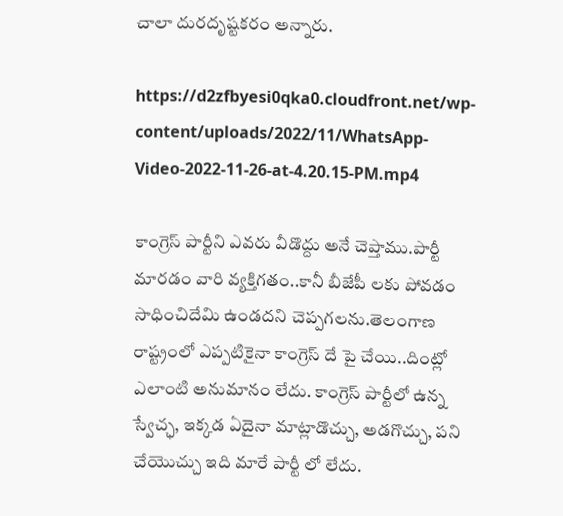చాలా దురదృష్టకరం అన్నారు.

https://d2zfbyesi0qka0.cloudfront.net/wp-content/uploads/2022/11/WhatsApp-Video-2022-11-26-at-4.20.15-PM.mp4

కాంగ్రెస్ పార్టీని ఎవరు వీడొద్దు అనే చెప్తాము.పార్టీ మారడం వారి వ్యక్తిగతం..కానీ బీజేపీ లకు పోవడం సాధించిదేమి ఉండదని చెప్పగలను.తెలంగాణ రాష్ట్రంలో ఎప్పటికైనా కాంగ్రెస్ దే పై చేయి..దింట్లో ఎలాంటి అనుమానం లేదు. కాంగ్రెస్ పార్టీలో ఉన్న స్వేచ్ఛ, ఇక్కడ ఏదైనా మాట్లాడొచ్చు, అడగొచ్చు, పని చేయొచ్చు ఇది మారే పార్టీ లో లేదు.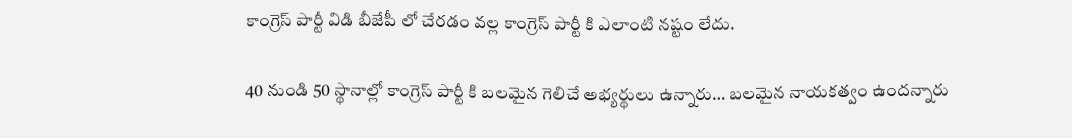కాంగ్రెస్ పార్టీ విడి బీజేపీ లో చేరడం వల్ల కాంగ్రెస్ పార్టీ కి ఎలాంటి నష్టం లేదు.

40 నుండి 50 స్థానాల్లో కాంగ్రెస్ పార్టీ కి బలమైన గెలిచే అభ్యర్థులు ఉన్నారు… బలమైన నాయకత్వం ఉందన్నారు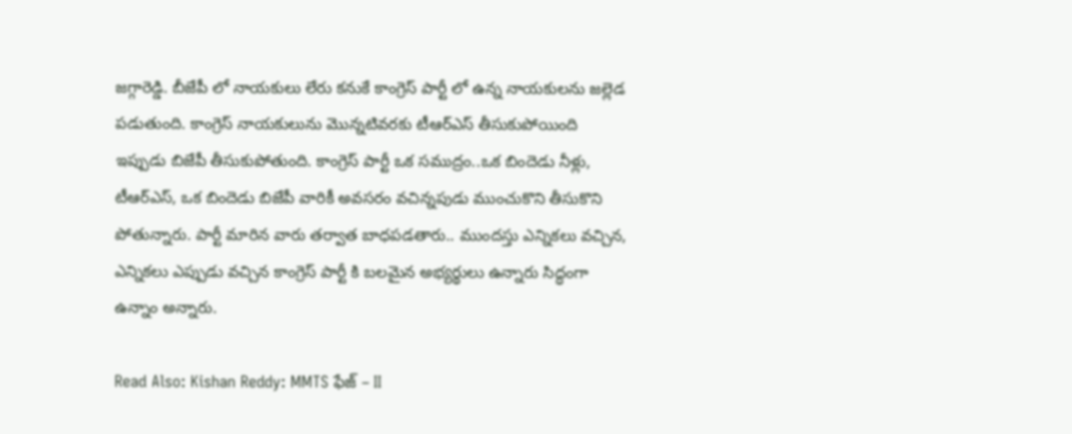జగ్గారెడ్డి. బీజేపీ లో నాయకులు లేరు కనుకే కాంగ్రెస్ పార్టీ లో ఉన్న నాయకులను జల్లెడ పడుతుంది. కాంగ్రెస్ నాయకులును మొన్నటివరకు టీఆర్ఎస్ తీసుకుపోయింది ఇప్పుడు బిజేపీ తీసుకుపోతుంది. కాంగ్రెస్ పార్టీ ఒక సముద్రం..ఒక బిందెడు నీళ్లు, టీఆర్ఎస్, ఒక బిందెడు బిజేపీ వారికీ అవసరం వచిన్నపుడు ముంచుకొని తీసుకొని పోతున్నారు. పార్టీ మారిన వారు తర్వాత బాధపడతారు.. ముందస్తు ఎన్నికలు వచ్చిన, ఎన్నికలు ఎప్పుడు వచ్చిన కాంగ్రెస్ పార్టీ కి బలమైన అభ్యర్థులు ఉన్నారు సిద్ధంగా ఉన్నాం అన్నారు.

Read Also: Kishan Reddy: MMTS ఫేజ్ – II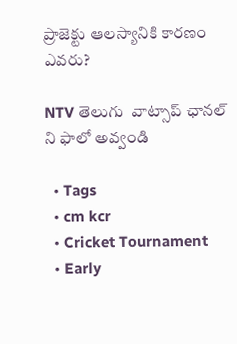ప్రాజెక్టు ఆలస్యానికి కారణం ఎవరు?

NTV తెలుగు  వాట్సాప్ ఛానల్ ని ఫాలో అవ్వండి

  • Tags
  • cm kcr
  • Cricket Tournament
  • Early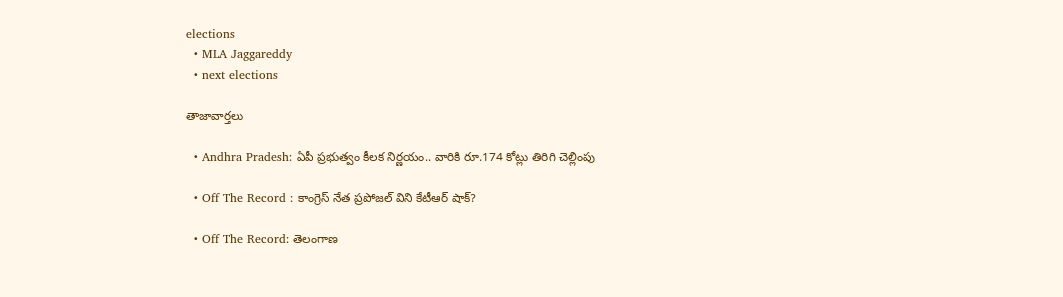elections
  • MLA Jaggareddy
  • next elections

తాజావార్తలు

  • Andhra Pradesh: ఏపీ ప్రభుత్వం కీలక నిర్ణయం.. వారికి రూ.174 కోట్లు తిరిగి చెల్లింపు

  • Off The Record : కాంగ్రెస్ నేత ప్రపోజల్ విని కేటీఆర్ షాక్?

  • Off The Record: తెలంగాణ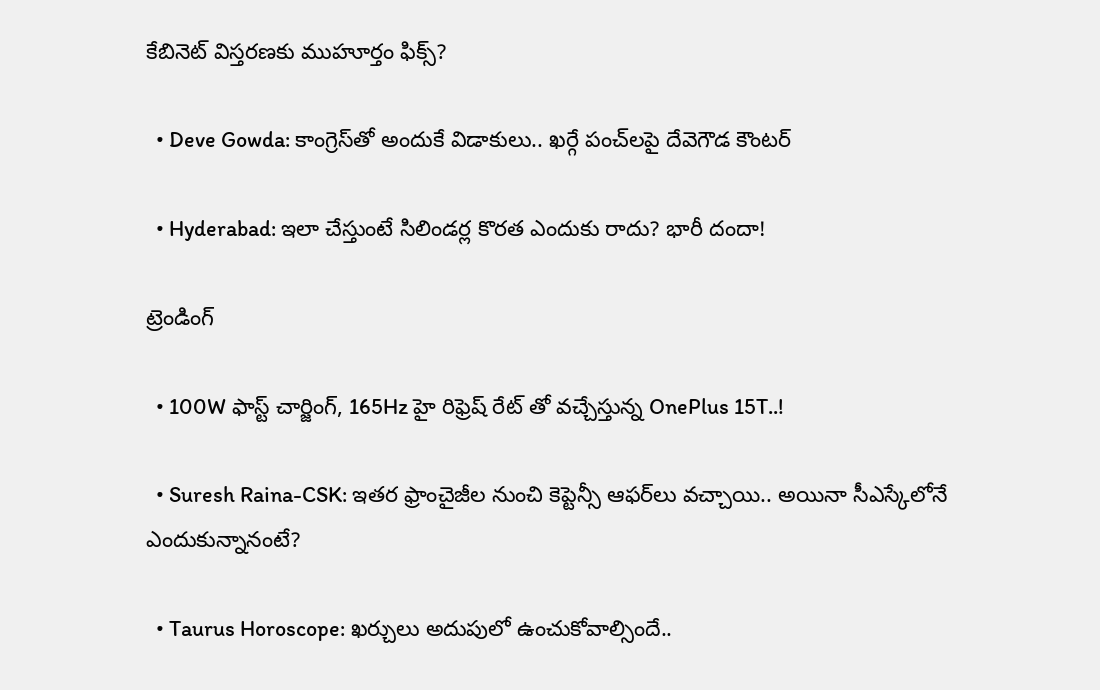కేబినెట్ విస్తరణకు ముహూర్తం ఫిక్స్?

  • Deve Gowda: కాంగ్రెస్‌తో అందుకే విడాకులు.. ఖర్గే పంచ్‌లపై దేవెగౌడ కౌంటర్

  • Hyderabad: ఇలా చేస్తుంటే సిలిండర్ల కొరత ఎందుకు రాదు? భారీ దందా!

ట్రెండింగ్‌

  • 100W ఫాస్ట్ చార్జింగ్, 165Hz హై రిఫ్రెష్ రేట్ తో వచ్చేస్తున్న OnePlus 15T..!

  • Suresh Raina-CSK: ఇతర ఫ్రాంచైజీల నుంచి కెప్టెన్సీ ఆఫర్‌లు వచ్చాయి.. అయినా సీఎస్కేలోనే ఎందుకున్నానంటే?

  • Taurus Horoscope: ఖర్చులు అదుపులో ఉంచుకోవాల్సిందే..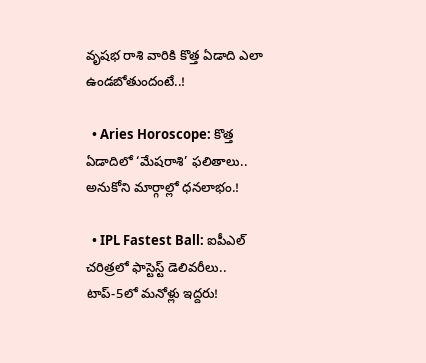వృషభ రాశి వారికి కొత్త ఏడాది ఎలా ఉండబోతుందంటే..!

  • Aries Horoscope: కొత్త ఏడాదిలో ‘మేషరాశి’ ఫలితాలు.. అనుకోని మార్గాల్లో ధనలాభం.!

  • IPL Fastest Ball: ఐపీఎల్ చరిత్రలో ఫాస్టెస్ట్ డెలివరీలు.. టాప్-5లో మనోళ్లు ఇద్దరు!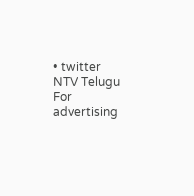• twitter
NTV Telugu
For advertising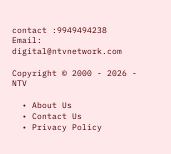contact :9949494238
Email: digital@ntvnetwork.com

Copyright © 2000 - 2026 - NTV

  • About Us
  • Contact Us
  • Privacy Policy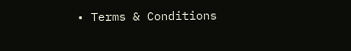• Terms & Conditions